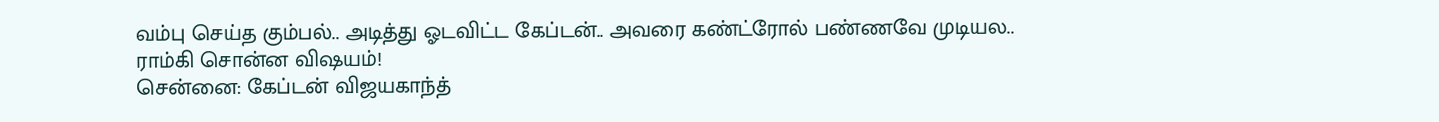வம்பு செய்த கும்பல்.. அடித்து ஓடவிட்ட கேப்டன்.. அவரை கண்ட்ரோல் பண்ணவே முடியல.. ராம்கி சொன்ன விஷயம்!
சென்னை: கேப்டன் விஜயகாந்த்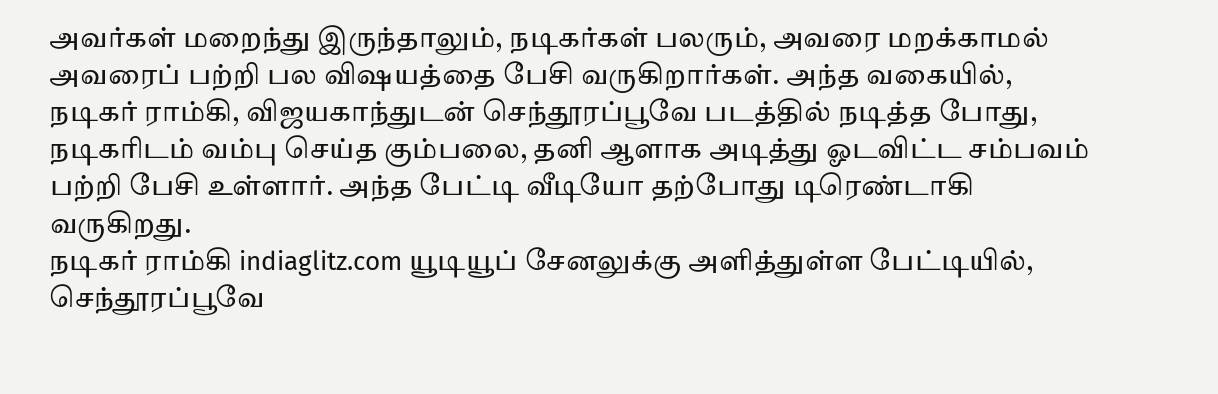அவர்கள் மறைந்து இருந்தாலும், நடிகர்கள் பலரும், அவரை மறக்காமல் அவரைப் பற்றி பல விஷயத்தை பேசி வருகிறார்கள். அந்த வகையில், நடிகர் ராம்கி, விஜயகாந்துடன் செந்தூரப்பூவே படத்தில் நடித்த போது, நடிகரிடம் வம்பு செய்த கும்பலை, தனி ஆளாக அடித்து ஓடவிட்ட சம்பவம் பற்றி பேசி உள்ளார். அந்த பேட்டி வீடியோ தற்போது டிரெண்டாகி வருகிறது.
நடிகர் ராம்கி indiaglitz.com யூடியூப் சேனலுக்கு அளித்துள்ள பேட்டியில், செந்தூரப்பூவே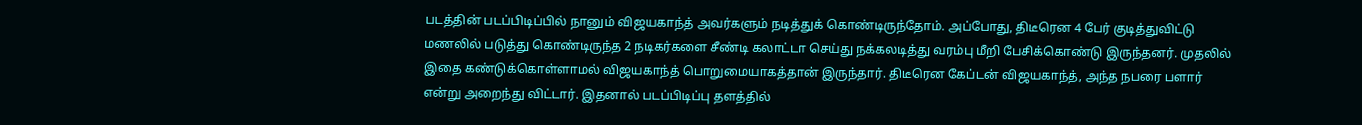படத்தின் படப்பிடிப்பில் நானும் விஜயகாந்த் அவர்களும் நடித்துக் கொண்டிருந்தோம். அப்போது, திடீரென 4 பேர் குடித்துவிட்டு மணலில் படுத்து கொண்டிருந்த 2 நடிகர்களை சீண்டி கலாட்டா செய்து நக்கலடித்து வரம்பு மீறி பேசிக்கொண்டு இருந்தனர். முதலில் இதை கண்டுக்கொள்ளாமல் விஜயகாந்த் பொறுமையாகத்தான் இருந்தார். திடீரென கேப்டன் விஜயகாந்த், அந்த நபரை பளார் என்று அறைந்து விட்டார். இதனால் படப்பிடிப்பு தளத்தில்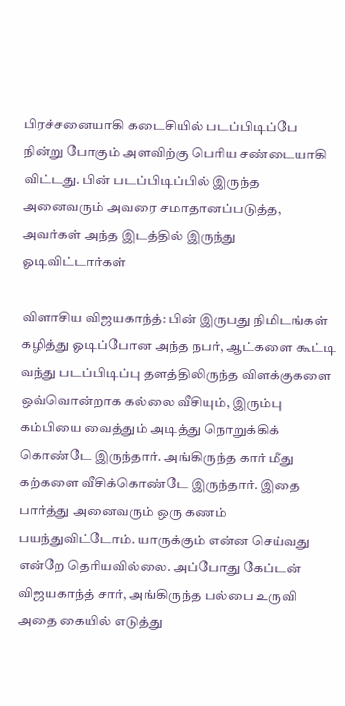பிரச்சனையாகி கடைசியில் படப்பிடிப்பே நின்று போகும் அளவிற்கு பெரிய சண்டையாகி விட்டது. பின் படப்பிடிப்பில் இருந்த அனைவரும் அவரை சமாதானப்படுத்த, அவர்கள் அந்த இடத்தில் இருந்து ஓடிவிட்டார்கள்

விளாசிய விஜயகாந்த்: பின் இருபது நிமிடங்கள் கழித்து ஓடிப்போன அந்த நபர், ஆட்களை கூட்டி வந்து படப்பிடிப்பு தளத்திலிருந்த விளக்குகளை ஒவ்வொன்றாக கல்லை வீசியும், இரும்பு கம்பியை வைத்தும் அடித்து நொறுக்கிக் கொண்டே இருந்தார். அங்கிருந்த கார் மீது கற்களை வீசிக்கொண்டே இருந்தார். இதை பார்த்து அனைவரும் ஒரு கணம் பயந்துவிட்டோம். யாருக்கும் என்ன செய்வது என்றே தெரியவில்லை. அப்போது கேப்டன் விஜயகாந்த் சார், அங்கிருந்த பல்பை உருவி அதை கையில் எடுத்து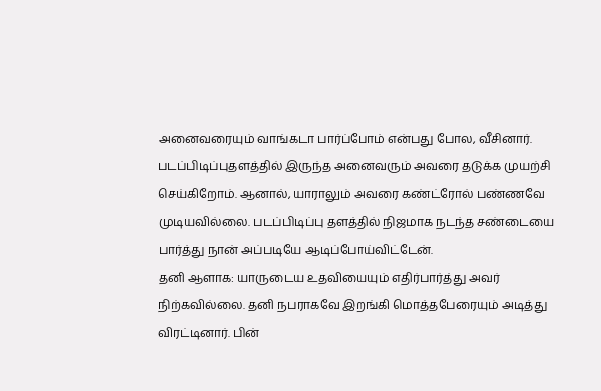அனைவரையும் வாங்கடா பார்ப்போம் என்பது போல, வீசினார். படப்பிடிப்புதளத்தில் இருந்த அனைவரும் அவரை தடுக்க முயற்சி செய்கிறோம். ஆனால், யாராலும் அவரை கண்ட்ரோல் பண்ணவே முடியவில்லை. படப்பிடிப்பு தளத்தில் நிஜமாக நடந்த சண்டையை பார்த்து நான் அப்படியே ஆடிப்போய்விட்டேன்.
தனி ஆளாக: யாருடைய உதவியையும் எதிர்பார்த்து அவர் நிற்கவில்லை. தனி நபராகவே இறங்கி மொத்தபேரையும் அடித்து விரட்டினார். பின்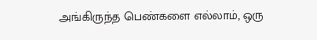அங்கிருந்த பெண்களை எல்லாம், ஒரு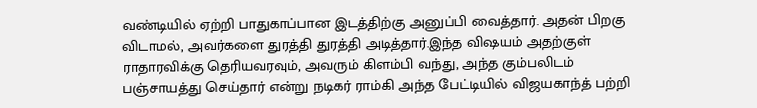வண்டியில் ஏற்றி பாதுகாப்பான இடத்திற்கு அனுப்பி வைத்தார். அதன் பிறகு விடாமல், அவர்களை துரத்தி துரத்தி அடித்தார்.இந்த விஷயம் அதற்குள் ராதாரவிக்கு தெரியவரவும், அவரும் கிளம்பி வந்து, அந்த கும்பலிடம் பஞ்சாயத்து செய்தார் என்று நடிகர் ராம்கி அந்த பேட்டியில் விஜயகாந்த் பற்றி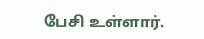பேசி உள்ளார்.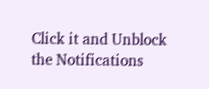Click it and Unblock the Notifications